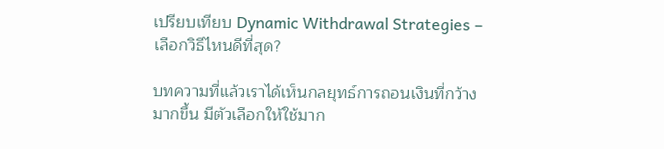เปรียบเทียบ Dynamic Withdrawal Strategies – เลือกวิธีไหนดีที่สุด?

บทความที่แล้วเราได้เห็นกลยุทธ์การถอนเงินที่กว้างมากขึ้น มีตัวเลือกให้ใช้มาก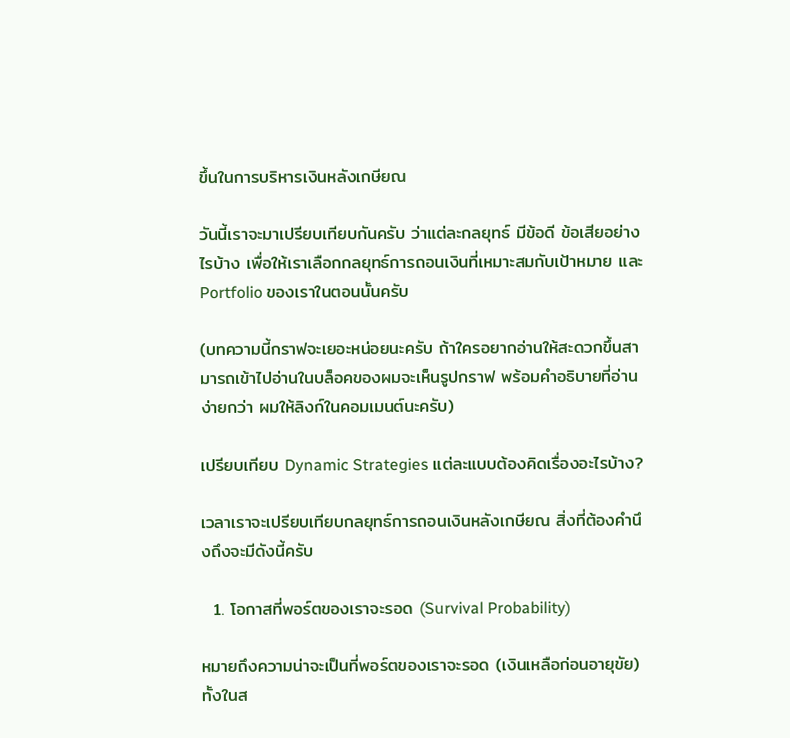ขึ้นในการบริหารเงินหลังเกษียณ

วันนี้เราจะมาเปรียบเทียบกันครับ ว่าแต่ละกลยุทธ์ มีข้อดี ข้อเสียอย่างไรบ้าง เพื่อให้เราเลือกกลยุทธ์การถอนเงินที่เหมาะสมกับเป้าหมาย และ Portfolio ของเราในตอนนั้นครับ

(บทความนี้กราฟจะเยอะหน่อยนะครับ ถ้าใครอยากอ่านให้สะดวกขึ้นสามารถเข้าไปอ่านในบล็อคของผมจะเห็นรูปกราฟ พร้อมคำอธิบายที่อ่านง่ายกว่า ผมให้ลิงก์ในคอมเมนต์นะครับ)

เปรียบเทียบ Dynamic Strategies แต่ละแบบต้องคิดเรื่องอะไรบ้าง?

เวลาเราจะเปรียบเทียบกลยุทธ์การถอนเงินหลังเกษียณ สิ่งที่ต้องคำนึงถึงจะมีดังนี้ครับ

  1. โอกาสที่พอร์ตของเราจะรอด (Survival Probability)

หมายถึงความน่าจะเป็นที่พอร์ตของเราจะรอด (เงินเหลือก่อนอายุขัย) ทั้งในส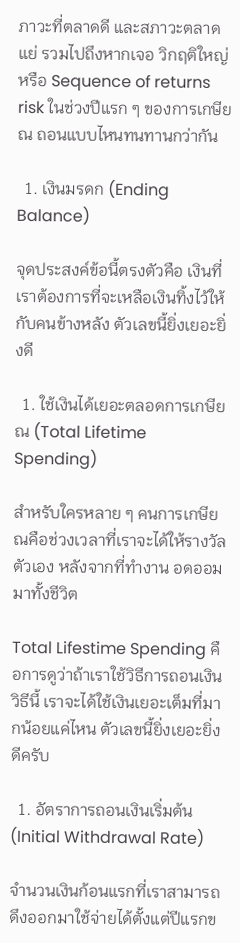ภาวะที่ตลาดดี และสภาวะตลาดแย่ รวมไปถึงหากเจอ วิกฤติใหญ่ หรือ Sequence of returns risk ในช่วงปีแรก ๆ ของการเกษียณ ถอนแบบไหนทนทานกว่ากัน

  1. เงินมรดก (Ending Balance)

จุดประสงค์ข้อนี้ตรงตัวคือ เงินที่เราต้องการที่จะเหลือเงินทิ้งไว้ให้กับคนข้างหลัง ตัวเลขนี้ยิ่งเยอะยิ่งดี

  1. ใช้เงินได้เยอะตลอดการเกษียณ (Total Lifetime Spending)

สำหรับใครหลาย ๆ คนการเกษียณคือช่วงเวลาที่เราจะได้ให้รางวัลตัวเอง หลังจากที่ทำงาน อดออม มาทั้งชีวิต

Total Lifestime Spending คือการดูว่าถ้าเราใช้วิธีการถอนเงินวิธีนี้ เราจะได้ใช้เงินเยอะเต็มที่มากน้อยแค่ไหน ตัวเลขนี้ยิ่งเยอะยิ่งดีครับ

  1. อัตราการถอนเงินเริ่มต้น (Initial Withdrawal Rate)

จำนวนเงินก้อนแรกที่เราสามารถดึงออกมาใช้จ่ายได้ตั้งแต่ปีแรกข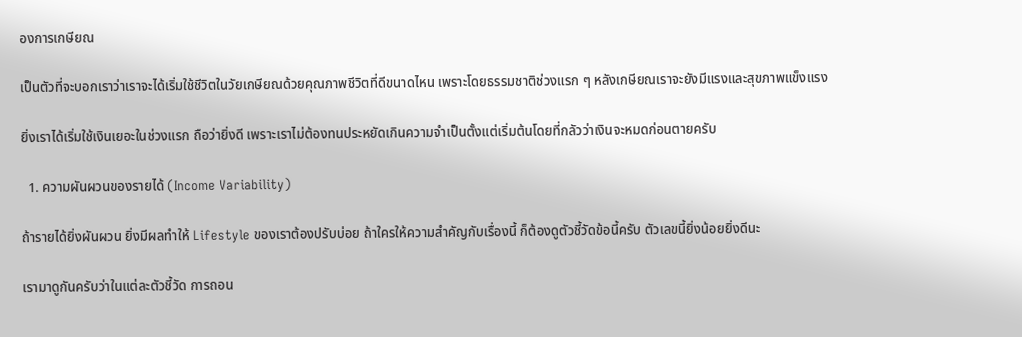องการเกษียณ

เป็นตัวที่จะบอกเราว่าเราจะได้เริ่มใช้ชีวิตในวัยเกษียณด้วยคุณภาพชีวิตที่ดีขนาดไหน เพราะโดยธรรมชาติช่วงแรก ๆ หลังเกษียณเราจะยังมีแรงและสุขภาพแข็งแรง

ยิ่งเราได้เริ่มใช้เงินเยอะในช่วงแรก ถือว่ายิ่งดี เพราะเราไม่ต้องทนประหยัดเกินความจำเป็นตั้งแต่เริ่มต้นโดยที่กลัวว่าเงินจะหมดก่อนตายครับ

  1. ความผันผวนของรายได้ (Income Variability)

ถ้ารายได้ยิ่งผันผวน ยิ่งมีผลทำให้ Lifestyle ของเราต้องปรับบ่อย ถ้าใครให้ความสำคัญกับเรื่องนี้ ก็ต้องดูตัวชี้วัดข้อนี้ครับ ตัวเลขนี้ยิ่งน้อยยิ่งดีนะ

เรามาดูกันครับว่าในแต่ละตัวชี้วัด การถอน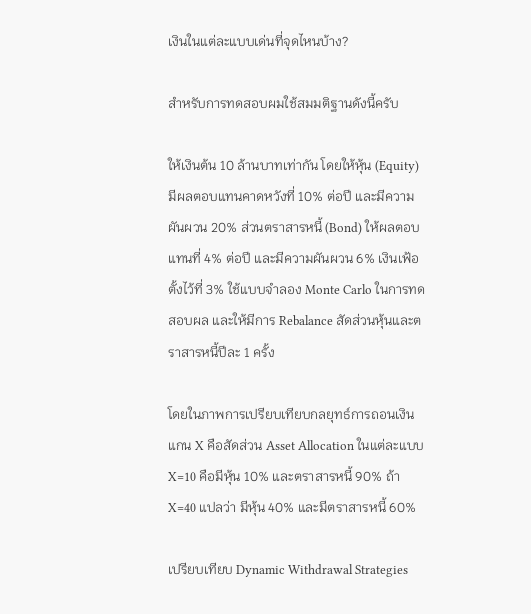เงินในแต่ละแบบเด่นที่จุดไหนบ้าง?

สำหรับการทดสอบผมใช้สมมติฐานดังนี้ครับ

ให้เงินต้น 10 ล้านบาทเท่ากัน โดยให้หุ้น (Equity) มีผลตอบแทนคาดหวังที่ 10% ต่อปี และมีความผันผวน 20% ส่วนตราสารหนี้ (Bond) ให้ผลตอบแทนที่ 4% ต่อปี และมีความผันผวน 6% เงินเฟ้อตั้งไว้ที่ 3% ใช้แบบจำลอง Monte Carlo ในการทดสอบผล และให้มีการ Rebalance สัดส่วนหุ้นและตราสารหนี้ปีละ 1 ครั้ง

โดยในภาพการเปรียบเทียบกลยุทธ์การถอนเงิน แกน X คือสัดส่วน Asset Allocation ในแต่ละแบบ X=10 คือมีหุ้น 10% และตราสารหนี้ 90% ถ้า X=40 แปลว่า มีหุ้น 40% และมีตราสารหนี้ 60%

เปรียบเทียบ Dynamic Withdrawal Strategies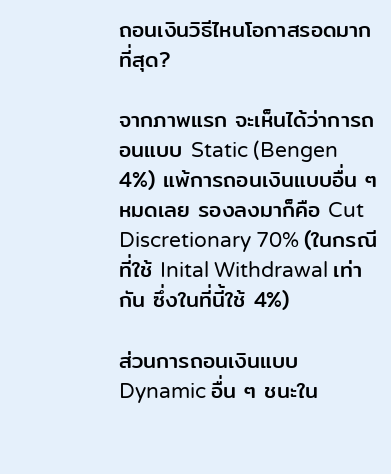ถอนเงินวิธีไหนโอกาสรอดมากที่สุด?

จากภาพแรก จะเห็นได้ว่าการถอนแบบ Static (Bengen 4%) แพ้การถอนเงินแบบอื่น ๆ หมดเลย รองลงมาก็คือ Cut Discretionary 70% (ในกรณีที่ใช้ Inital Withdrawal เท่ากัน ซึ่งในที่นี้ใช้ 4%)

ส่วนการถอนเงินแบบ Dynamic อื่น ๆ ชนะใน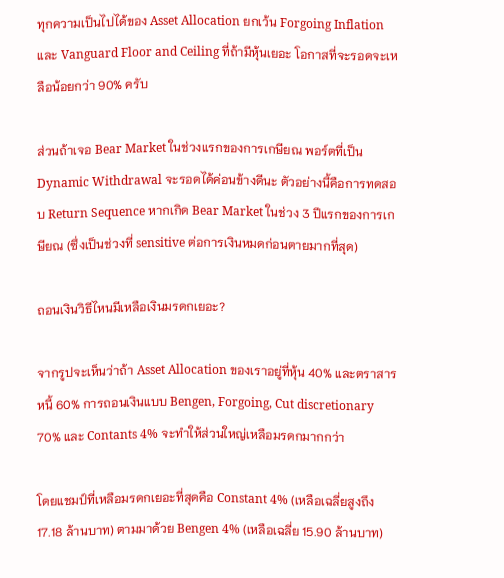ทุกความเป็นไปได้ของ Asset Allocation ยกเว้น Forgoing Inflation และ Vanguard Floor and Ceiling ที่ถ้ามีหุ้นเยอะ โอกาสที่จะรอดจะเหลือน้อยกว่า 90% ครับ

ส่วนถ้าเจอ Bear Market ในช่วงแรกของการเกษียณ พอร์ตที่เป็น Dynamic Withdrawal จะรอดได้ค่อนข้างดีนะ ตัวอย่างนี้คือการทดสอบ Return Sequence หากเกิด Bear Market ในช่วง 3 ปีแรกของการเกษียณ (ซึ่งเป็นช่วงที่ sensitive ต่อการเงินหมดก่อนตายมากที่สุด)

ถอนเงินวิธีไหนมีเหลือเงินมรดกเยอะ?

จากรูปจะเห็นว่าถ้า Asset Allocation ของเราอยู่ที่หุ้น 40% และตราสารหนี้ 60% การถอนเงินแบบ Bengen, Forgoing, Cut discretionary 70% และ Contants 4% จะทำให้ส่วนใหญ่เหลือมรดกมากกว่า

โดยแชมป์ที่เหลือมรดกเยอะที่สุดคือ Constant 4% (เหลือเฉลี่ยสูงถึง 17.18 ล้านบาท) ตามมาด้วย Bengen 4% (เหลือเฉลี่ย 15.90 ล้านบาท)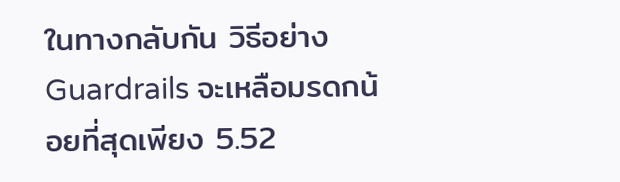ในทางกลับกัน วิธีอย่าง Guardrails จะเหลือมรดกน้อยที่สุดเพียง 5.52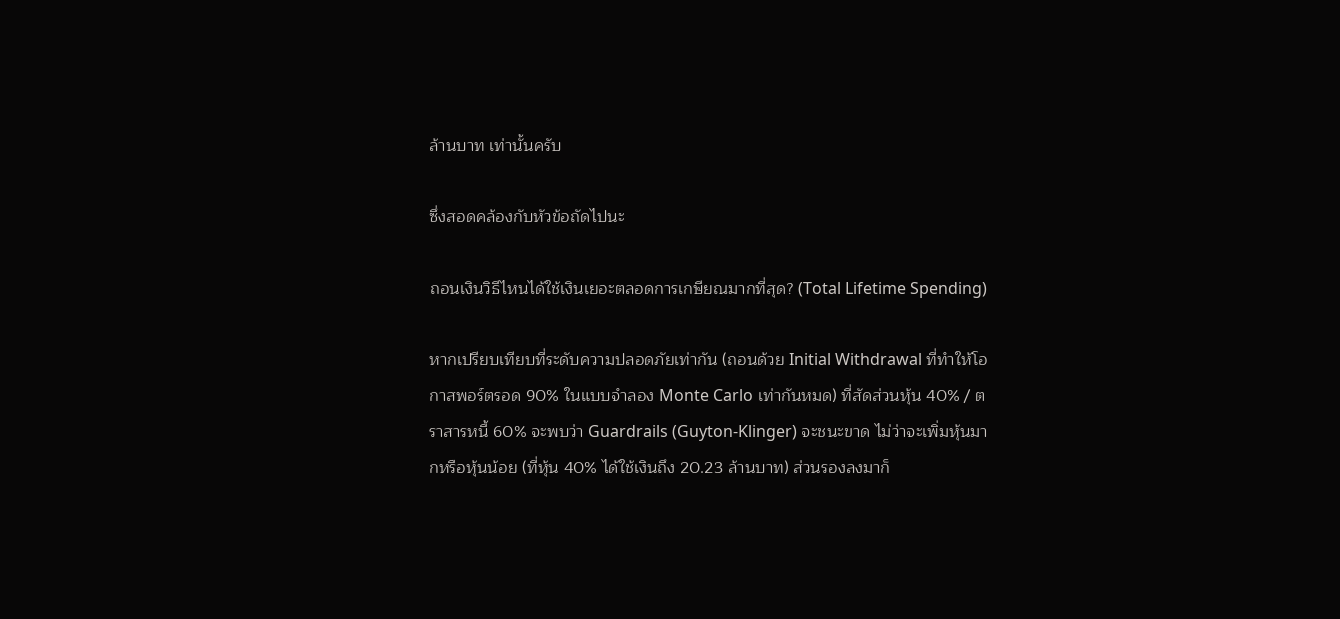ล้านบาท เท่านั้นครับ

ซึ่งสอดคล้องกับหัวข้อถัดไปนะ

ถอนเงินวิธีไหนได้ใช้เงินเยอะตลอดการเกษียณมากที่สุด? (Total Lifetime Spending)

หากเปรียบเทียบที่ระดับความปลอดภัยเท่ากัน (ถอนด้วย Initial Withdrawal ที่ทำให้โอกาสพอร์ตรอด 90% ในแบบจำลอง Monte Carlo เท่ากันหมด) ที่สัดส่วนหุ้น 40% / ตราสารหนี้ 60% จะพบว่า Guardrails (Guyton-Klinger) จะชนะขาด ไม่ว่าจะเพิ่มหุ้นมากหรือหุ้นน้อย (ที่หุ้น 40% ได้ใช้เงินถึง 20.23 ล้านบาท) ส่วนรองลงมาก็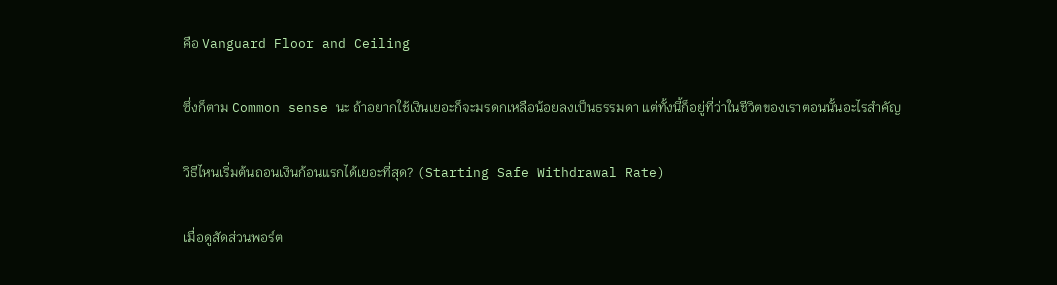คือ Vanguard Floor and Ceiling

ซึ่งก็ตาม Common sense นะ ถ้าอยากใช้เงินเยอะก็จะมรดกเหลือน้อยลงเป็นธรรมดา แต่ทั้งนี้ก็อยู่ที่ว่าในชีวิตของเราตอนนั้นอะไรสำคัญ

วิธีไหนเริ่มต้นถอนเงินก้อนแรกได้เยอะที่สุด? (Starting Safe Withdrawal Rate)

เมื่อดูสัดส่วนพอร์ต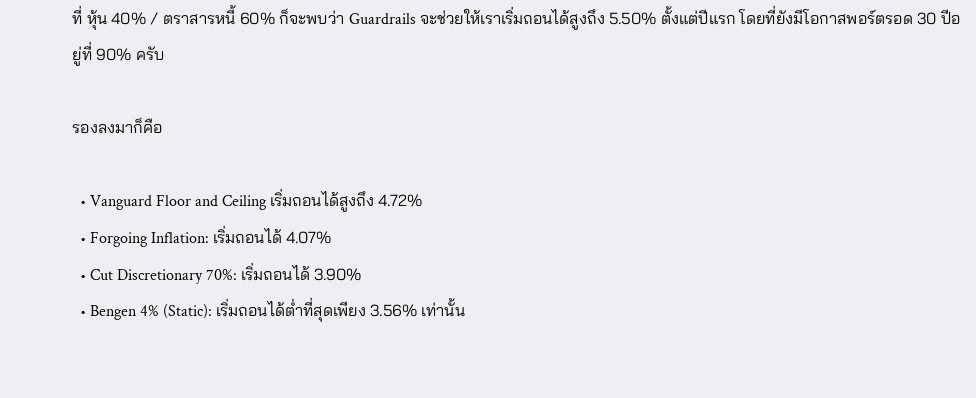ที่ หุ้น 40% / ตราสารหนี้ 60% ก็จะพบว่า Guardrails จะช่วยให้เราเริ่มถอนได้สูงถึง 5.50% ตั้งแต่ปีแรก โดยที่ยังมีโอกาสพอร์ตรอด 30 ปีอยู่ที่ 90% ครับ

รองลงมาก็คือ

  • Vanguard Floor and Ceiling เริ่มถอนได้สูงถึง 4.72%
  • Forgoing Inflation: เริ่มถอนได้ 4.07%
  • Cut Discretionary 70%: เริ่มถอนได้ 3.90%
  • Bengen 4% (Static): เริ่มถอนได้ต่ำที่สุดเพียง 3.56% เท่านั้น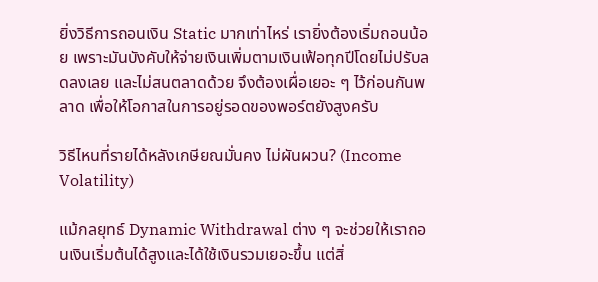ยิ่งวิธีการถอนเงิน Static มากเท่าไหร่ เรายิ่งต้องเริ่มถอนน้อย เพราะมันบังคับให้จ่ายเงินเพิ่มตามเงินเฟ้อทุกปีโดยไม่ปรับลดลงเลย และไม่สนตลาดด้วย จึงต้องเผื่อเยอะ ๆ ไว้ก่อนกันพลาด เพื่อให้โอกาสในการอยู่รอดของพอร์ตยังสูงครับ

วิธีไหนที่รายได้หลังเกษียณมั่นคง ไม่ผันผวน? (Income Volatility)

แม้กลยุทธ์ Dynamic Withdrawal ต่าง ๆ จะช่วยให้เราถอนเงินเริ่มต้นได้สูงและได้ใช้เงินรวมเยอะขึ้น แต่สิ่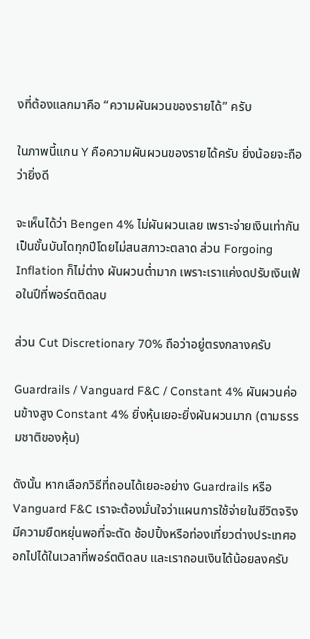งที่ต้องแลกมาคือ “ความผันผวนของรายได้” ครับ

ในภาพนี้แกน Y คือความผันผวนของรายได้ครับ ยิ่งน้อยจะถือว่ายิ่งดี

จะเห็นได้ว่า Bengen 4% ไม่ผันผวนเลย เพราะจ่ายเงินเท่ากันเป็นขั้นบันไดทุกปีโดยไม่สนสภาวะตลาด ส่วน Forgoing Inflation ก็ไม่ต่าง ผันผวนต่ำมาก เพราะเราแค่งดปรับเงินเฟ้อในปีที่พอร์ตติดลบ

ส่วน Cut Discretionary 70% ถือว่าอยู่ตรงกลางครับ

Guardrails / Vanguard F&C / Constant 4% ผันผวนค่อนข้างสูง Constant 4% ยิ่งหุ้นเยอะยิ่งผันผวนมาก (ตามธรรมชาติของหุ้น)

ดังนั้น หากเลือกวิธีที่ถอนได้เยอะอย่าง Guardrails หรือ Vanguard F&C เราจะต้องมั่นใจว่าแผนการใช้จ่ายในชีวิตจริงมีความยืดหยุ่นพอที่จะตัด ช้อปปิ้งหรือท่องเที่ยวต่างประเทศออกไปได้ในเวลาที่พอร์ตติดลบ และเราถอนเงินได้น้อยลงครับ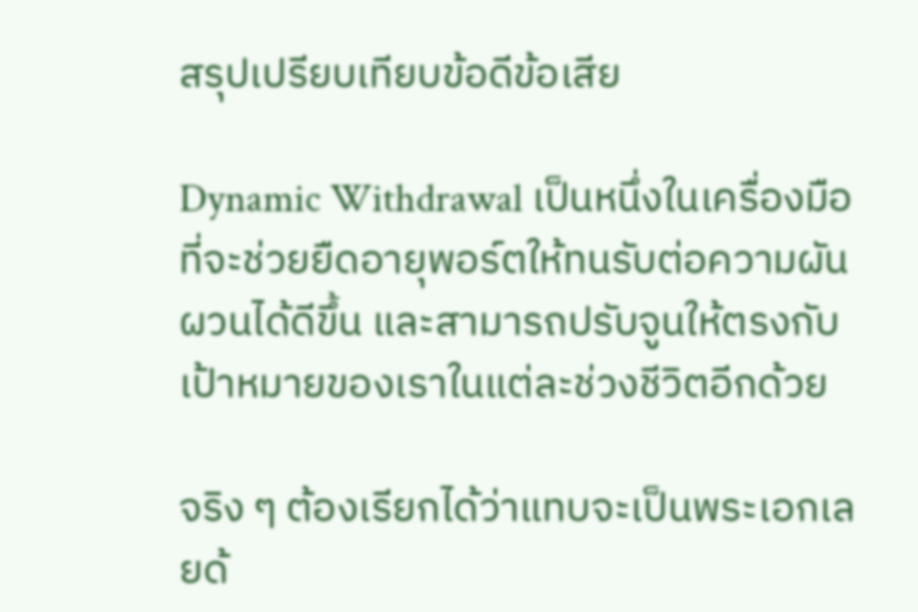สรุปเปรียบเทียบข้อดีข้อเสีย

Dynamic Withdrawal เป็นหนึ่งในเครื่องมือที่จะช่วยยืดอายุพอร์ตให้ทนรับต่อความผันผวนได้ดีขึ้น และสามารถปรับจูนให้ตรงกับเป้าหมายของเราในแต่ละช่วงชีวิตอีกด้วย

จริง ๆ ต้องเรียกได้ว่าแทบจะเป็นพระเอกเลยด้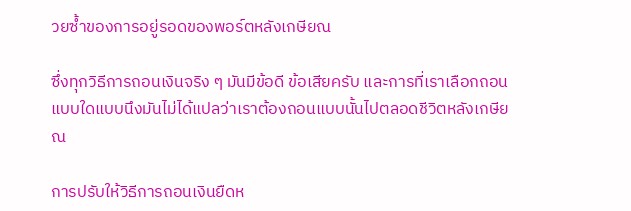วยซ้ำของการอยู่รอดของพอร์ตหลังเกษียณ

ซึ่งทุกวิธีการถอนเงินจริง ๆ มันมีข้อดี ข้อเสียครับ และการที่เราเลือกถอนแบบใดแบบนึงมันไม่ได้แปลว่าเราต้องถอนแบบนั้นไปตลอดชีวิตหลังเกษียณ

การปรับให้วิธีการถอนเงินยืดห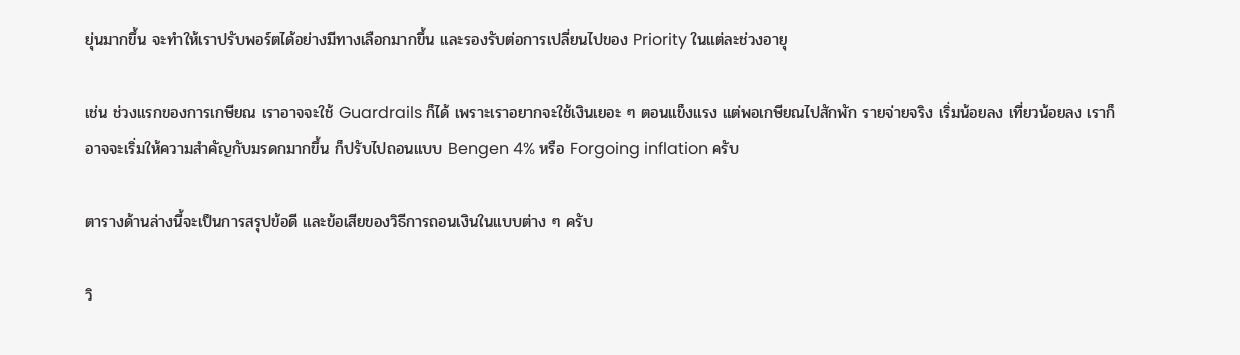ยุ่นมากขึ้น จะทำให้เราปรับพอร์ตได้อย่างมีทางเลือกมากขึ้น และรองรับต่อการเปลี่ยนไปของ Priority ในแต่ละช่วงอายุ

เช่น ช่วงแรกของการเกษียณ เราอาจจะใช้ Guardrails ก็ได้ เพราะเราอยากจะใช้เงินเยอะ ๆ ตอนแข็งแรง แต่พอเกษียณไปสักพัก รายจ่ายจริง เริ่มน้อยลง เที่ยวน้อยลง เราก็อาจจะเริ่มให้ความสำคัญกับมรดกมากขึ้น ก็ปรับไปถอนแบบ Bengen 4% หรือ Forgoing inflation ครับ

ตารางด้านล่างนี้จะเป็นการสรุปข้อดี และข้อเสียของวิธีการถอนเงินในแบบต่าง ๆ ครับ

วิ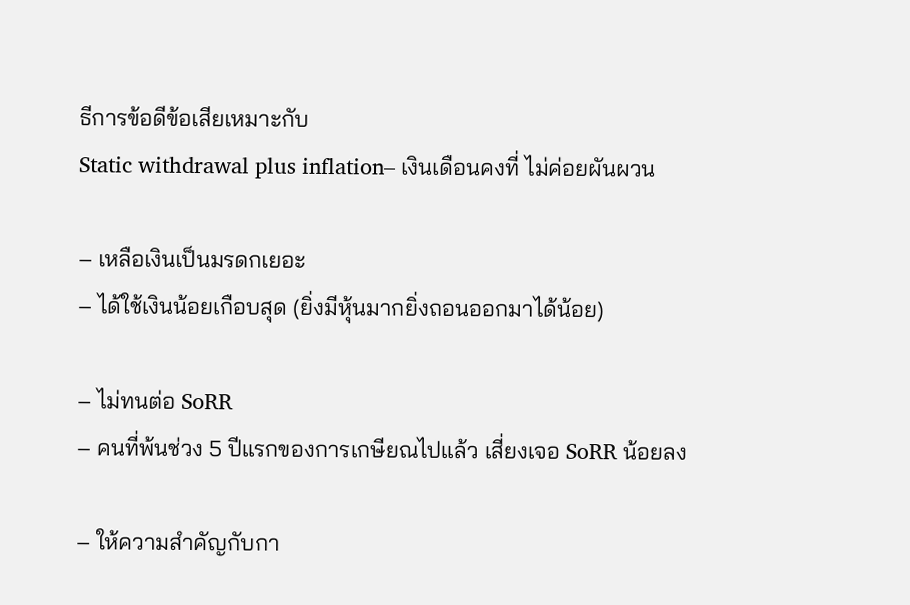ธีการข้อดีข้อเสียเหมาะกับ
Static withdrawal plus inflation– เงินเดือนคงที่ ไม่ค่อยผันผวน

– เหลือเงินเป็นมรดกเยอะ
– ได้ใช้เงินน้อยเกือบสุด (ยิ่งมีหุ้นมากยิ่งถอนออกมาได้น้อย)

– ไม่ทนต่อ SoRR
– คนที่พ้นช่วง 5 ปีแรกของการเกษียณไปแล้ว เสี่ยงเจอ SoRR น้อยลง

– ให้ความสำคัญกับกา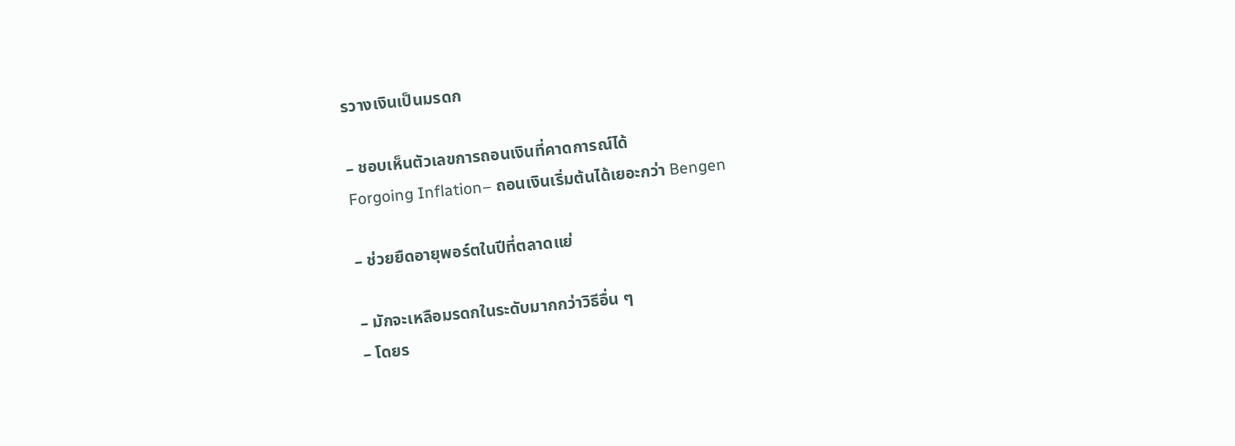รวางเงินเป็นมรดก

– ชอบเห็นตัวเลขการถอนเงินที่คาดการณ์ได้
Forgoing Inflation– ถอนเงินเริ่มต้นได้เยอะกว่า Bengen

– ช่วยยืดอายุพอร์ตในปีที่ตลาดแย่

– มักจะเหลือมรดกในระดับมากกว่าวิธีอื่น ๆ
– โดยร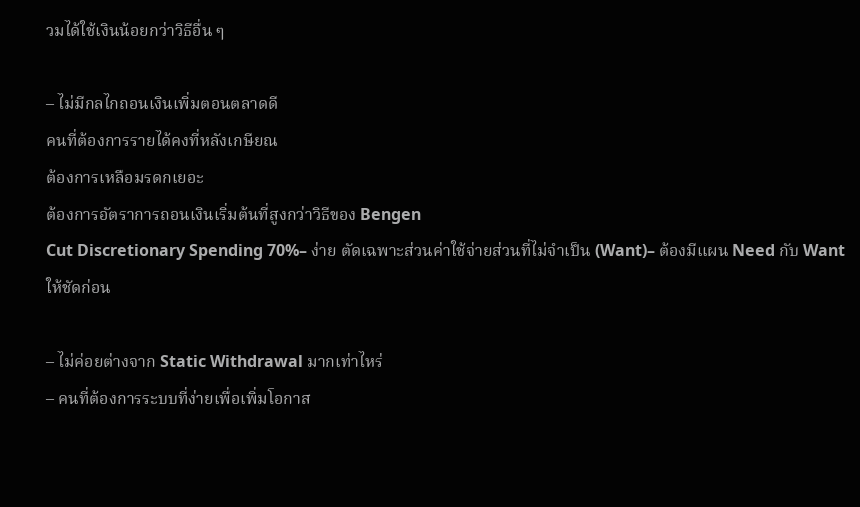วมได้ใช้เงินน้อยกว่าวิธีอื่น ๆ

– ไม่มีกลไกถอนเงินเพิ่มตอนตลาดดี
คนที่ต้องการรายได้คงที่หลังเกษียณ
ต้องการเหลือมรดกเยอะ
ต้องการอัตราการถอนเงินเริ่มต้นที่สูงกว่าวิธีของ Bengen
Cut Discretionary Spending 70%– ง่าย ตัดเฉพาะส่วนค่าใช้จ่ายส่วนที่ไม่จำเป็น (Want)– ต้องมีแผน Need กับ Want ให้ชัดก่อน

– ไม่ค่อยต่างจาก Static Withdrawal มากเท่าไหร่
– คนที่ต้องการระบบที่ง่ายเพื่อเพิ่มโอกาส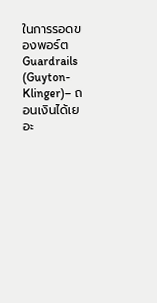ในการรอดของพอร์ต
Guardrails (Guyton-Klinger)– ถอนเงินได้เยอะ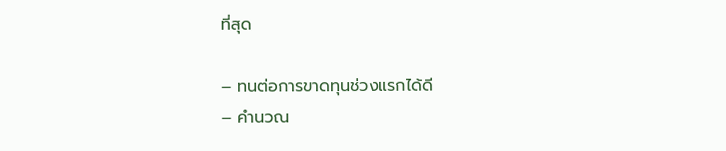ที่สุด

– ทนต่อการขาดทุนช่วงแรกได้ดี
– คำนวณ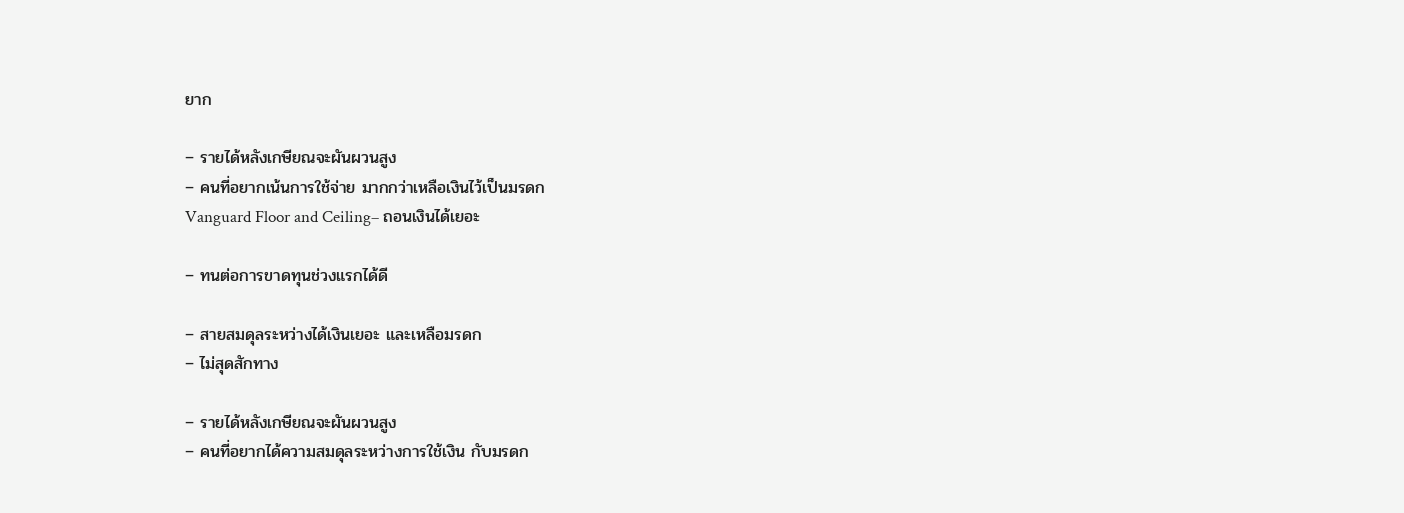ยาก

– รายได้หลังเกษียณจะผันผวนสูง
– คนที่อยากเน้นการใช้จ่าย มากกว่าเหลือเงินไว้เป็นมรดก
Vanguard Floor and Ceiling– ถอนเงินได้เยอะ

– ทนต่อการขาดทุนช่วงแรกได้ดี

– สายสมดุลระหว่างได้เงินเยอะ และเหลือมรดก
– ไม่สุดสักทาง

– รายได้หลังเกษียณจะผันผวนสูง
– คนที่อยากได้ความสมดุลระหว่างการใช้เงิน กับมรดก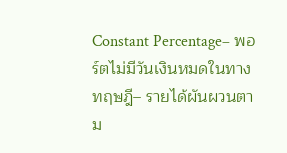Constant Percentage– พอร์ตไม่มีวันเงินหมดในทางทฤษฎี– รายได้ผันผวนตาม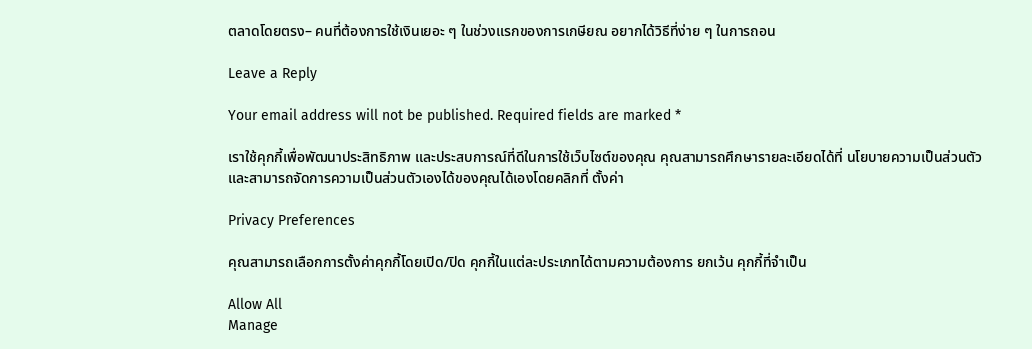ตลาดโดยตรง– คนที่ต้องการใช้เงินเยอะ ๆ ในช่วงแรกของการเกษียณ อยากได้วิธีที่ง่าย ๆ ในการถอน

Leave a Reply

Your email address will not be published. Required fields are marked *

เราใช้คุกกี้เพื่อพัฒนาประสิทธิภาพ และประสบการณ์ที่ดีในการใช้เว็บไซต์ของคุณ คุณสามารถศึกษารายละเอียดได้ที่ นโยบายความเป็นส่วนตัว และสามารถจัดการความเป็นส่วนตัวเองได้ของคุณได้เองโดยคลิกที่ ตั้งค่า

Privacy Preferences

คุณสามารถเลือกการตั้งค่าคุกกี้โดยเปิด/ปิด คุกกี้ในแต่ละประเภทได้ตามความต้องการ ยกเว้น คุกกี้ที่จำเป็น

Allow All
Manage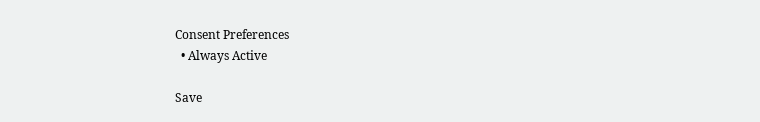Consent Preferences
  • Always Active

Save